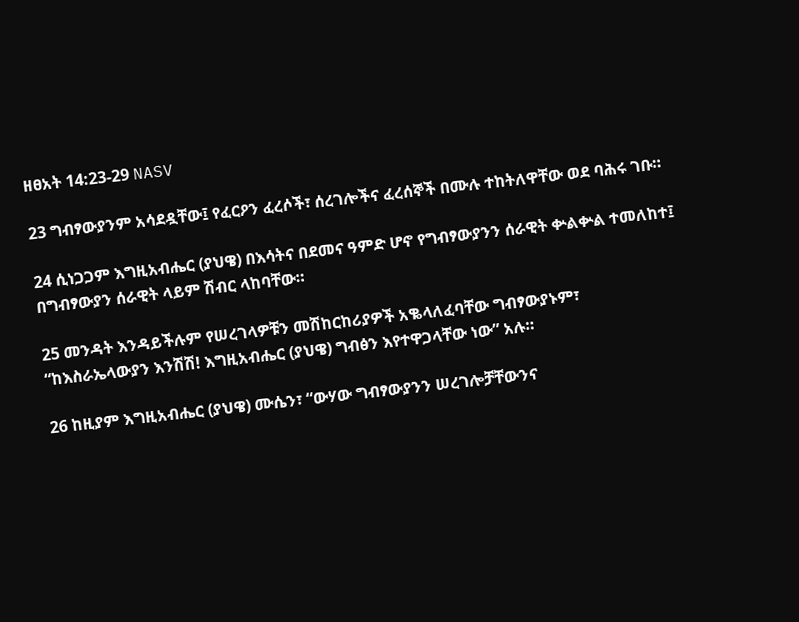ዘፀአት 14:23-29 NASV

23 ግብፃውያንም አሳደዷቸው፤ የፈርዖን ፈረሶች፣ ሰረገሎችና ፈረሰኞች በሙሉ ተከትለዋቸው ወደ ባሕሩ ገቡ።

24 ሲነጋጋም እግዚአብሔር (ያህዌ) በእሳትና በደመና ዓምድ ሆኖ የግብፃውያንን ሰራዊት ቍልቍል ተመለከተ፤ በግብፃውያን ሰራዊት ላይም ሽብር ላከባቸው።

25 መንዳት እንዳይችሉም የሠረገላዎቹን መሽከርከሪያዎች አቈላለፈባቸው ግብፃውያኑም፣ “ከእስራኤላውያን እንሽሽ! እግዚአብሔር (ያህዌ) ግብፅን እየተዋጋላቸው ነው” አሉ።

26 ከዚያም እግዚአብሔር (ያህዌ) ሙሴን፣ “ውሃው ግብፃውያንን ሠረገሎቻቸውንና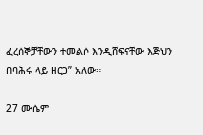ፈረሰኞቻቸውን ተመልሶ እንዲሸፍናቸው እጅህን በባሕሩ ላይ ዘርጋ” አለው።

27 ሙሴም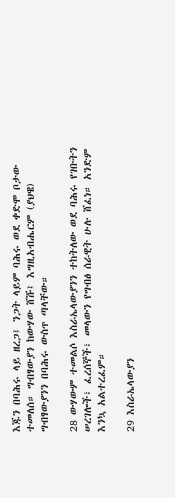እጁን በባሕሩ ላይ ዘረጋ፤ ንጋት ላይም ባሕሩ ወደ ቀድሞ ቦታው ተመለሰ። ግብፃውያን ከውሃው ሸሹ፤ እግዚአብሔርም (ያህዌ) ግብፃውያንን በባሕሩ ውስጥ ጣላቸው።

28 ውሃውም ተመልሶ እስራኤላውያንን ተከትለው ወደ ባሕሩ የገቡትን ሠረገሎች፣ ፈረሰኞች፣ መላውን የግብፅ ሰራዊት ሁሉ ሸፈነ። አንድም እንኳ አልተረፈም።

29 እስራኤላውያን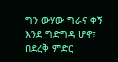ግን ውሃው ግራና ቀኝ እንደ ግድግዳ ሆኖ፣ በደረቅ ምድር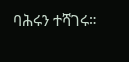ባሕሩን ተሻገሩ።